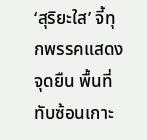‘สุริยะใส’ จี้ทุกพรรคแสดงจุดยืน พื้นที่ทับซ้อนเกาะ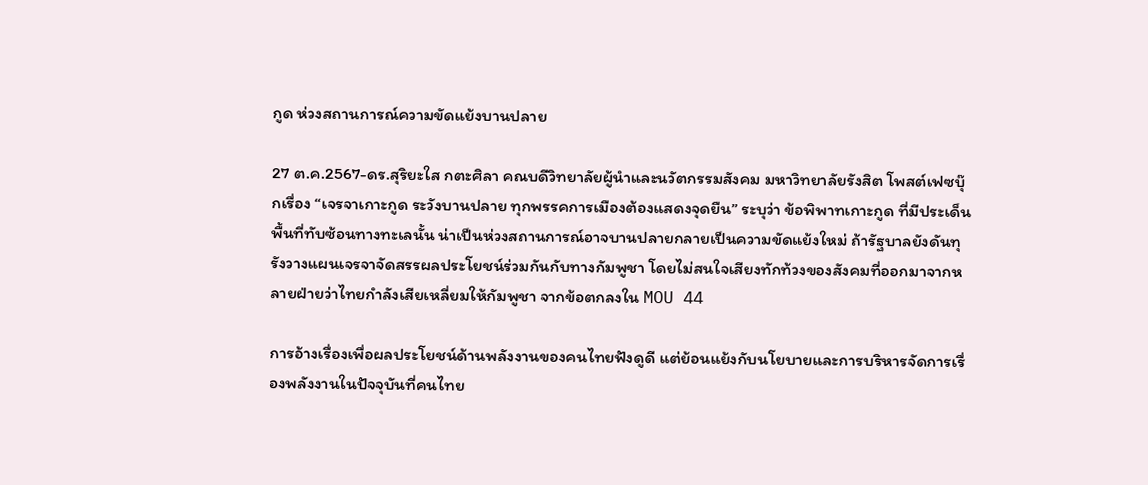กูด ห่วงสถานการณ์ความขัดแย้งบานปลาย

27 ต.ค.2567-ดร.สุริยะใส กตะศิลา คณบดีวิทยาลัยผู้นำและนวัตกรรมสังคม มหาวิทยาลัยรังสิต โพสต์เฟซบุ๊กเรื่อง “เจรจาเกาะกูด ระวังบานปลาย ทุกพรรคการเมืองต้องแสดงจุดยืน” ระบุว่า ข้อพิพาทเกาะกูด ที่มีประเด็นพื้นที่ทับซ้อนทางทะเลนั้น น่าเป็นห่วงสถานการณ์อาจบานปลายกลายเป็นความขัดแย้งใหม่ ถ้ารัฐบาลยังดันทุรังวางแผนเจรจาจัดสรรผลประโยชน์ร่วมกันกับทางกัมพูชา โดยไม่สนใจเสียงทักท้วงของสังคมที่ออกมาจากหลายฝ่ายว่าไทยกำลังเสียเหลี่ยมให้กัมพูชา จากข้อตกลงใน MOU 44

การอ้างเรื่องเพื่อผลประโยชน์ด้านพลังงานของคนไทยฟังดูดี แต่ย้อนแย้งกับนโยบายและการบริหารจัดการเรื่องพลังงานในปัจจุบันที่คนไทย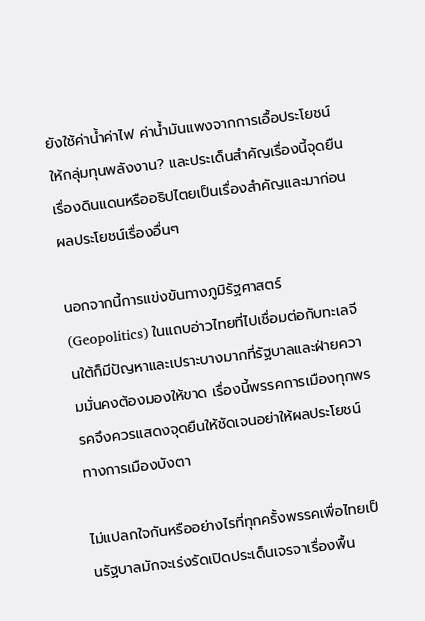ยังใช้ค่าน้ำค่าไฟ ค่าน้ำมันแพงจากการเอื้อประโยชน์ให้กลุ่มทุนพลังงาน? และประเด็นสำคัญเรื่องนี้จุดยืนเรื่องดินแดนหรืออธิปไตยเป็นเรื่องสำคัญและมาก่อนผลประโยชน์เรื่องอื่นๆ

นอกจากนี้การแข่งขันทางภูมิรัฐศาสตร์ (Geopolitics) ในแถบอ่าวไทยที่ไปเชื่อมต่อกับทะเลจีนใต้ก็มีปัญหาและเปราะบางมากที่รัฐบาลและฝ่ายความมั่นคงต้องมองให้ขาด เรื่องนี้พรรคการเมืองทุกพรรคจึงควรแสดงจุดยืนให้ชัดเจนอย่าให้ผลประโยชน์ทางการเมืองบังตา

ไม่แปลกใจกันหรืออย่างไรที่ทุกครั้งพรรคเพื่อไทยเป็นรัฐบาลมักจะเร่งรัดเปิดประเด็นเจรจาเรื่องพื้น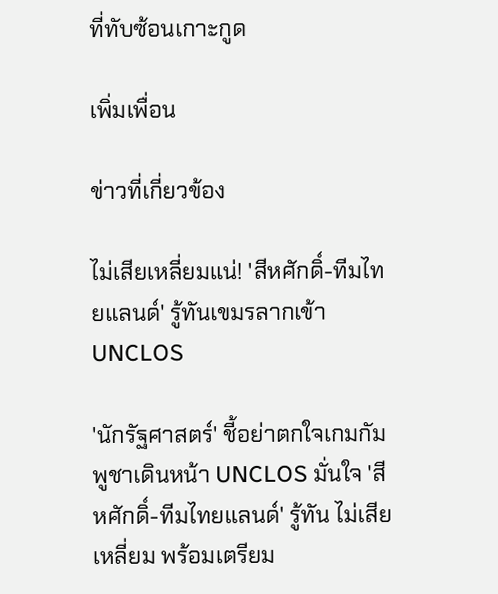ที่ทับซ้อนเกาะกูด

เพิ่มเพื่อน

ข่าวที่เกี่ยวข้อง

ไม่เสียเหลี่ยมแน่! 'สีหศักดิ์-ทีมไทยแลนด์' รู้ทันเขมรลากเข้า UNCLOS

'นักรัฐศาสตร์' ชี้อย่าตกใจเกมกัมพูชาเดินหน้า UNCLOS มั่นใจ 'สีหศักดิ์-ทีมไทยแลนด์' รู้ทัน ไม่เสียเหลี่ยม พร้อมเตรียม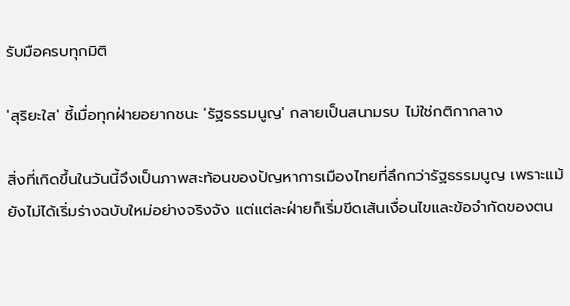รับมือครบทุกมิติ

'สุริยะใส' ชี้เมื่อทุกฝ่ายอยากชนะ 'รัฐธรรมนูญ' กลายเป็นสนามรบ ไม่ใช่กติกากลาง

สิ่งที่เกิดขึ้นในวันนี้จึงเป็นภาพสะท้อนของปัญหาการเมืองไทยที่ลึกกว่ารัฐธรรมนูญ เพราะแม้ยังไม่ได้เริ่มร่างฉบับใหม่อย่างจริงจัง แต่แต่ละฝ่ายก็เริ่มขีดเส้นเงื่อนไขและข้อจำกัดของตน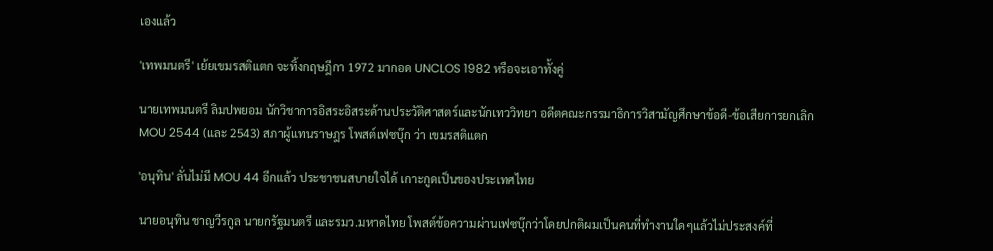เองแล้ว

'เทพมนตรี' เย้ยเขมรสติแตก จะทิ้งกฤษฎีกา 1972 มากอด UNCLOS 1982 หรือจะเอาทั้งคู่

นายเทพมนตรี ลิมปพยอม นักวิชาการอิสระอิสระด้านประวัติศาสตร์และนักเทววิทยา อดีตคณะกรรมาธิการวิสามัญศึกษาข้อดี-ข้อเสียการยกเลิก MOU 2544 (และ 2543) สภาผู้แทนราษฎร โพสต์เฟซบุ๊ก ว่า เขมรสติแตก

'อนุทิน' ลั่นไม่มี MOU 44 อีกแล้ว ประชาชนสบายใจได้ เกาะกูดเป็นของประเทศไทย

นายอนุทิน ชาญวีรกูล นายกรัฐมนตรี และรมว.มหาดไทย โพสต์ข้อความผ่านเฟซบุ๊กว่าโดยปกติผมเป็นคนที่ทำงานใดๆแล้วไม่ประสงค์ที่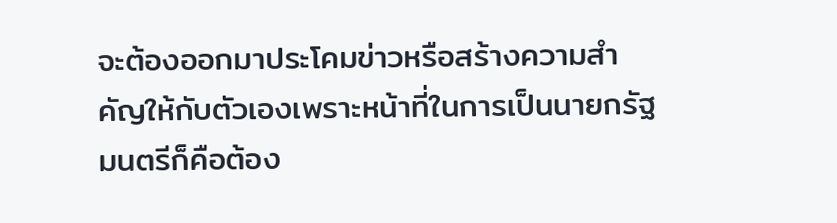จะต้องออกมาประโคมข่าวหรือสร้างความสำคัญให้กับตัวเองเพราะหน้าที่ในการเป็นนายกรัฐมนตรีก็คือต้อง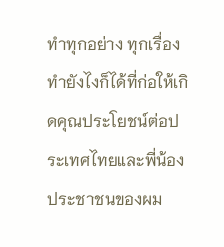ทำทุกอย่าง ทุกเรื่อง ทำยังไงก็ได้ที่ก่อให้เกิดคุณประโยชน์ต่อประเทศไทยและพี่น้องประชาชนของผม